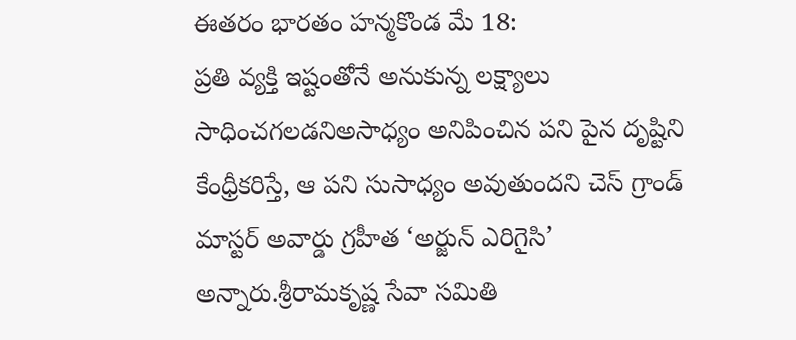ఈతరం భారతం హన్మకొండ మే 18:
ప్రతి వ్యక్తి ఇష్టంతోనే అనుకున్న లక్ష్యాలు సాధించగలడనిఅసాధ్యం అనిపించిన పని పైన దృష్టిని కేంధ్రీకరిస్తే, ఆ పని సుసాధ్యం అవుతుందని చెస్ గ్రాండ్ మాస్టర్ అవార్డు గ్రహీత ‘అర్జున్ ఎరిగైసి’ అన్నారు.శ్రీరామకృష్ణ సేవా సమితి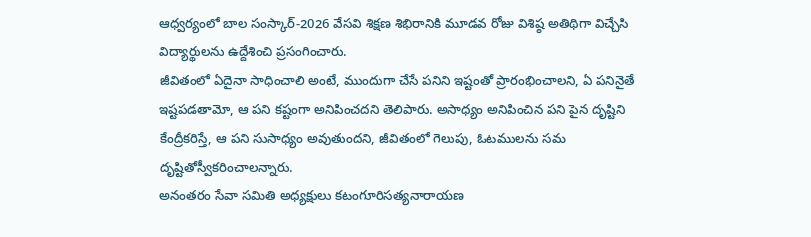ఆధ్వర్యంలో బాల సంస్కార్-2026 వేసవి శిక్షణ శిభిరానికి మూడవ రోజు విశిష్ఠ అతిథిగా విచ్చేసి విద్యార్థులను ఉద్దేశించి ప్రసంగించారు.
జీవితంలో ఏదైనా సాధించాలి అంటే, ముందుగా చేసే పనిని ఇష్టంతో ప్రారంభించాలని, ఏ పనినైతే ఇష్టపడతామో, ఆ పని కష్టంగా అనిపించదని తెలిపారు. అసాధ్యం అనిపించిన పని పైన దృష్టిని కేంద్రీకరిస్తే, ఆ పని సుసాధ్యం అవుతుందని, జీవితంలో గెలుపు, ఓటములను సమ దృష్టితోస్వీకరించాలన్నారు.
అనంతరం సేవా సమితి అధ్యక్షులు కటంగూరిసత్యనారాయణ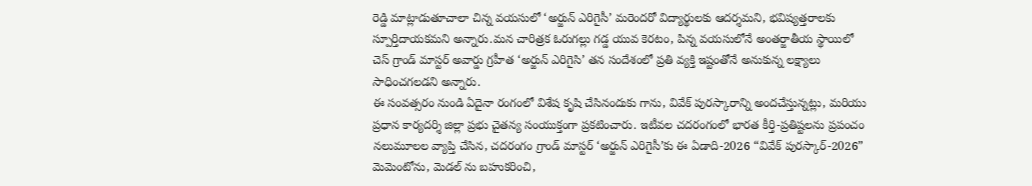రెడ్డి మాట్లాడుతూచాలా చిన్న వయసులో ‘అర్జున్ ఎరిగైసీ’ మరెందరో విద్యార్థులకు ఆదర్శమని, భవిష్యత్తరాలకు స్పూర్తిదాయకమని అన్నారు.మన చారిత్రక ఓరుగల్లు గడ్డ యువ కెరటం, పిన్న వయసులోనే అంతర్జాతీయ స్థాయిలో చెస్ గ్రాండ్ మాస్టర్ అవార్డు గ్రహీత ‘అర్జున్ ఎరిగైసి’ తన సందేశంలో ప్రతి వ్యక్తి ఇష్టంతోనే అనుకున్న లక్ష్యాలు సాధించగలడని అన్నారు.
ఈ సంవత్సరం నుండి ఏదైనా రంగంలో విశేష కృషి చేసినందుకు గాను, వివేక్ పురస్కారాన్ని అందచేస్తున్నట్లు, మరియు ప్రధాన కార్యదర్శి జిల్లా ప్రభు చైతన్య సంయుక్తంగా ప్రకటించారు. ఇటీవల చదరంగంలో భారత కీర్తి-ప్రతిష్టలను ప్రపంచం నలుమూలల వ్యాప్తి చేసిన, చదరంగం గ్రాండ్ మాస్టర్ ‘అర్జున్ ఎరిగైసీ’కు ఈ ఏడాది-2026 “వివేక్ పురస్కార్-2026” మెమెంటోను, మెడల్ ను బహుకరించి,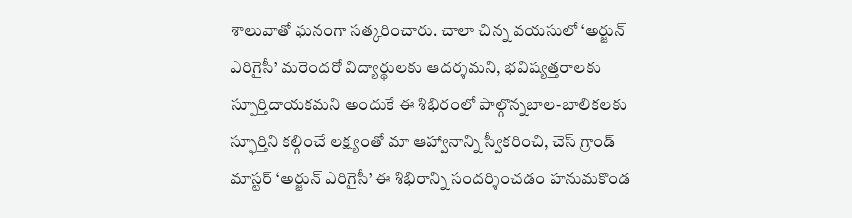శాలువాతో ఘనంగా సత్కరించారు. చాలా చిన్న వయసులో ‘అర్జున్ ఎరిగైసీ’ మరెందరో విద్యార్థులకు ఆదర్శమని, భవిష్యత్తరాలకు స్పూర్తిదాయకమని అందుకే ఈ శిభిరంలో పాల్గొన్నబాల-బాలికలకు స్ఫూర్తిని కల్గించే లక్ష్యంతో మా ఆహ్వానాన్ని స్వీకరించి, చెస్ గ్రాండ్ మాస్టర్ ‘అర్జున్ ఎరిగైసీ’ ఈ శిభిరాన్ని సందర్శించడం హనుమకొండ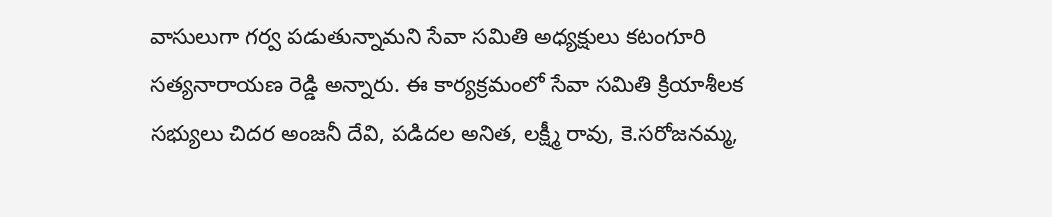వాసులుగా గర్వ పడుతున్నామని సేవా సమితి అధ్యక్షులు కటంగూరి సత్యనారాయణ రెడ్డి అన్నారు. ఈ కార్యక్రమంలో సేవా సమితి క్రియాశీలక సభ్యులు చిదర అంజనీ దేవి, పడిదల అనిత, లక్ష్మీ రావు, కె.సరోజనమ్మ,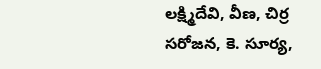లక్ష్మిదేవి, వీణ, చిర్ర సరోజన, కె. సూర్య,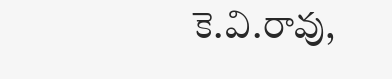కె.వి.రావు,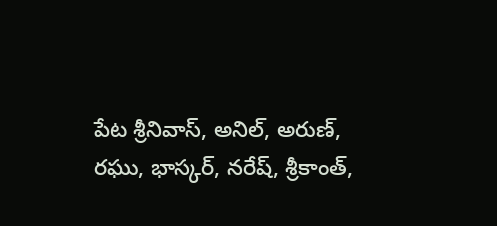పేట శ్రీనివాస్, అనిల్, అరుణ్, రఘు, భాస్కర్, నరేష్, శ్రీకాంత్,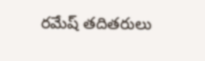రమేష్ తదితరులు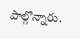పాల్గొన్నారు.